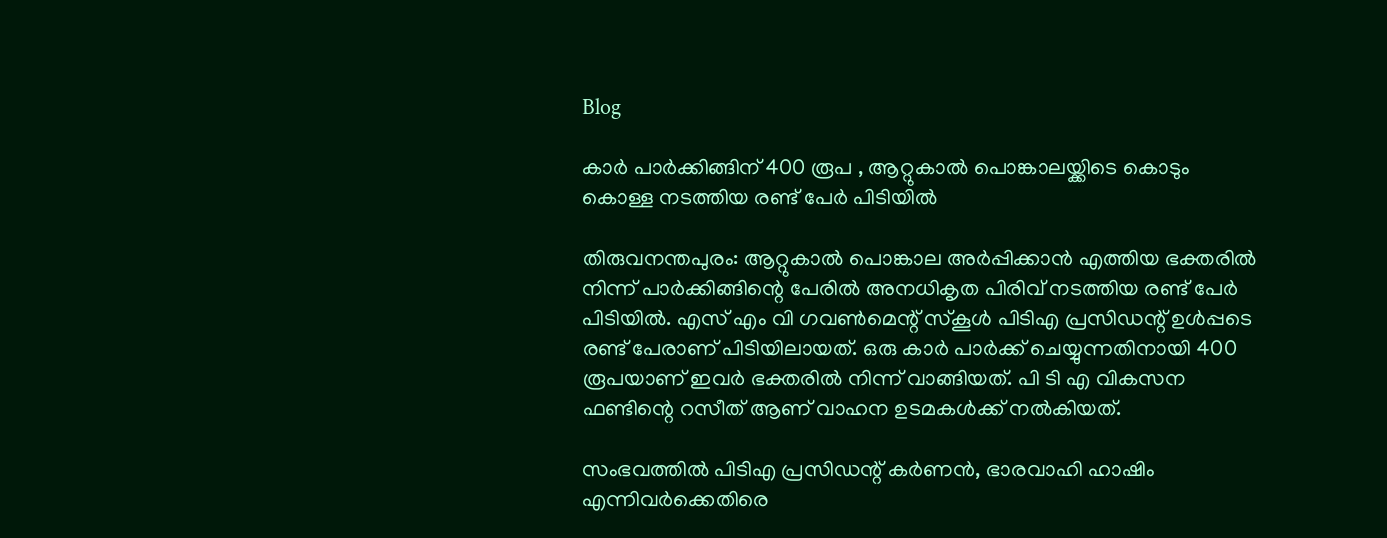Blog

കാര്‍ പാര്‍ക്കിങ്ങിന് 400 രൂപ , ആറ്റുകാല്‍ പൊങ്കാലയ്ക്കിടെ കൊടും കൊള്ള നടത്തിയ രണ്ട് പേര്‍ പിടിയില്‍

തിരുവനന്തപുരം: ആറ്റുകാല്‍ പൊങ്കാല അര്‍പ്പിക്കാന്‍ എത്തിയ ഭക്തരില്‍ നിന്ന് പാര്‍ക്കിങ്ങിന്റെ പേരില്‍ അനധികൃത പിരിവ് നടത്തിയ രണ്ട് പേര്‍ പിടിയില്‍. എസ് എം വി ഗവണ്‍മെന്റ് സ്‌കൂള്‍ പിടിഎ പ്രസിഡന്റ് ഉള്‍പ്പടെ രണ്ട് പേരാണ് പിടിയിലായത്. ഒരു കാര്‍ പാര്‍ക്ക് ചെയ്യുന്നതിനായി 400 രൂപയാണ് ഇവര്‍ ഭക്തരില്‍ നിന്ന് വാങ്ങിയത്. പി ടി എ വികസന ഫണ്ടിന്റെ റസീത് ആണ് വാഹന ഉടമകള്‍ക്ക് നല്‍കിയത്.

സംഭവത്തില്‍ പിടിഎ പ്രസിഡന്റ് കര്‍ണന്‍, ഭാരവാഹി ഹാഷിം എന്നിവര്‍ക്കെതിരെ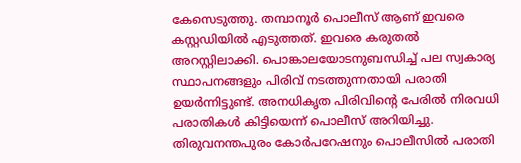കേസെടുത്തു. തമ്പാനൂര്‍ പൊലീസ് ആണ് ഇവരെ കസ്റ്റഡിയില്‍ എടുത്തത്. ഇവരെ കരുതല്‍ അറസ്റ്റിലാക്കി. പൊങ്കാലയോടനുബന്ധിച്ച് പല സ്വകാര്യ സ്ഥാപനങ്ങളും പിരിവ് നടത്തുന്നതായി പരാതി ഉയര്‍ന്നിട്ടുണ്ട്. അനധികൃത പിരിവിന്റെ പേരില്‍ നിരവധി പരാതികള്‍ കിട്ടിയെന്ന് പൊലീസ് അറിയിച്ചു. തിരുവനന്തപുരം കോര്‍പറേഷനും പൊലീസില്‍ പരാതി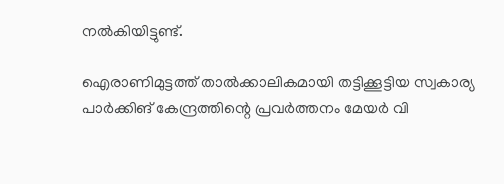നല്‍കിയിട്ടുണ്ട്.

ഐരാണിമുട്ടത്ത് താല്‍ക്കാലികമായി തട്ടിക്കൂട്ടിയ സ്വകാര്യ പാര്‍ക്കിങ് കേന്ദ്രത്തിന്റെ പ്രവര്‍ത്തനം മേയര്‍ വി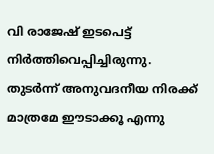വി രാജേഷ് ഇടപെട്ട് നിര്‍ത്തിവെപ്പിച്ചിരുന്നു. തുടര്‍ന്ന് അനുവദനീയ നിരക്ക് മാത്രമേ ഈടാക്കൂ എന്നു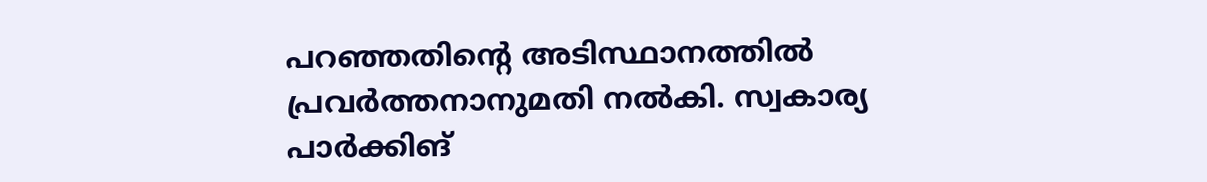പറഞ്ഞതിന്റെ അടിസ്ഥാനത്തില്‍ പ്രവര്‍ത്തനാനുമതി നല്‍കി. സ്വകാര്യ പാര്‍ക്കിങ്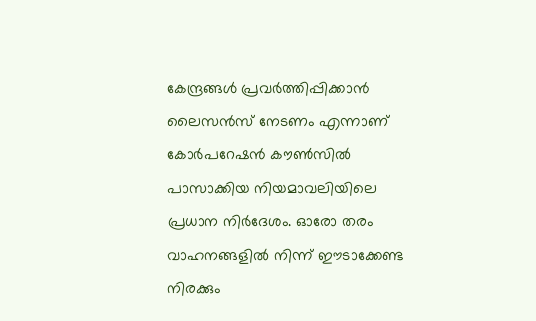കേന്ദ്രങ്ങള്‍ പ്രവര്‍ത്തിപ്പിക്കാന്‍ ലൈസന്‍സ് നേടണം എന്നാണ് കോര്‍പറേഷന്‍ കൗണ്‍സില്‍ പാസാക്കിയ നിയമാവലിയിലെ പ്രധാന നിര്‍ദേശം. ഓരോ തരം വാഹനങ്ങളില്‍ നിന്ന് ഈടാക്കേണ്ട നിരക്കും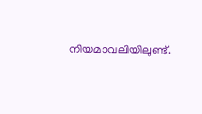നിയമാവലിയിലുണ്ട്.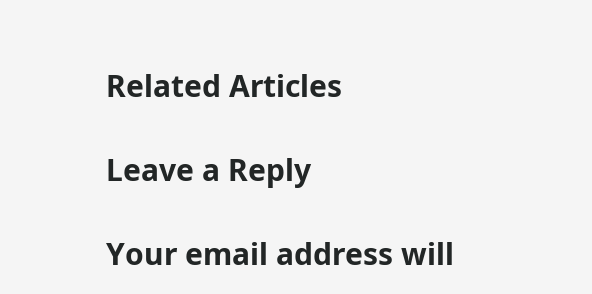Related Articles

Leave a Reply

Your email address will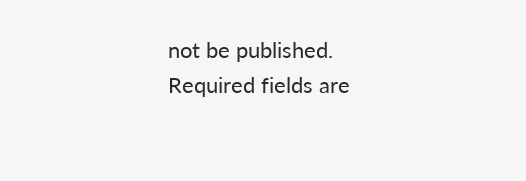not be published. Required fields are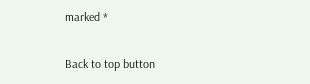marked *

Back to top button